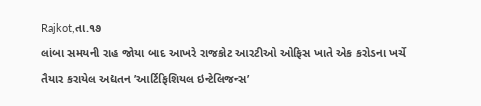Rajkot,તા.૧૭
લાંબા સમયની રાહ જોયા બાદ આખરે રાજકોટ આરટીઓ ઓફિસ ખાતે એક કરોડના ખર્ચે તૈયાર કરાયેલ અદ્યતન ’આર્ટિફિશિયલ ઇન્ટેલિજન્સ’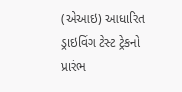(એઆઇ) આધારિત ડ્રાઇવિંગ ટેસ્ટ ટ્રેકનો પ્રારંભ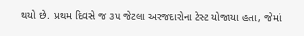થયો છે. પ્રથમ દિવસે જ ૩૫ જેટલા અરજદારોના ટેસ્ટ યોજાયા હતા, જેમાં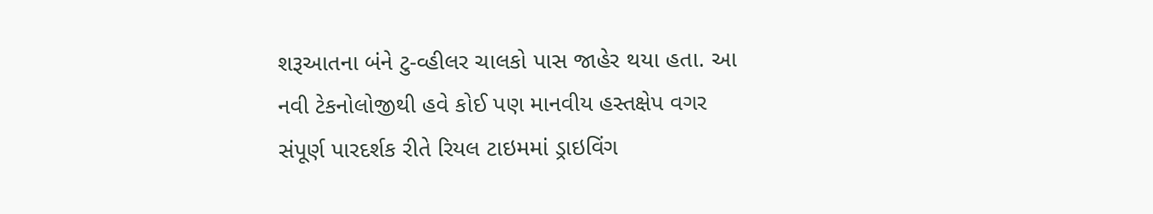શરૂઆતના બંને ટુ-વ્હીલર ચાલકો પાસ જાહેર થયા હતા. આ નવી ટેકનોલોજીથી હવે કોઈ પણ માનવીય હસ્તક્ષેપ વગર સંપૂર્ણ પારદર્શક રીતે રિયલ ટાઇમમાં ડ્રાઇવિંગ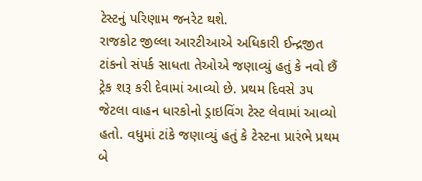ટેસ્ટનું પરિણામ જનરેટ થશે.
રાજકોટ જીલ્લા આરટીઆએ અધિકારી ઈન્દ્રજીત ટાંકનો સંપર્ક સાધતા તેઓએ જણાવ્યું હતું કે નવો છૈં ટ્રેક શરૂ કરી દેવામાં આવ્યો છે. પ્રથમ દિવસે ૩૫ જેટલા વાહન ધારકોનો ડ્રાઇવિંગ ટેસ્ટ લેવામાં આવ્યો હતો. વધુમાં ટાંકે જણાવ્યું હતું કે ટેસ્ટના પ્રારંભે પ્રથમ બે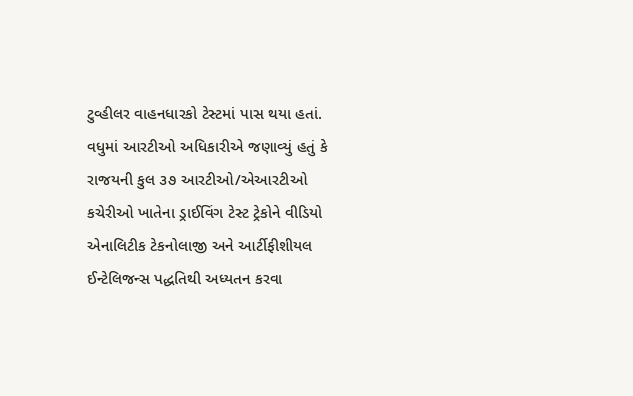ટુવ્હીલર વાહનધારકો ટેસ્ટમાં પાસ થયા હતાં. વધુમાં આરટીઓ અધિકારીએ જણાવ્યું હતું કે રાજયની કુલ ૩૭ આરટીઓ/એઆરટીઓ કચેરીઓ ખાતેના ડ્રાઈવિંગ ટેસ્ટ ટ્રેકોને વીડિયો એનાલિટીક ટેકનોલાજી અને આર્ટીફીશીયલ ઈન્ટેલિજન્સ પદ્ધતિથી અધ્યતન કરવા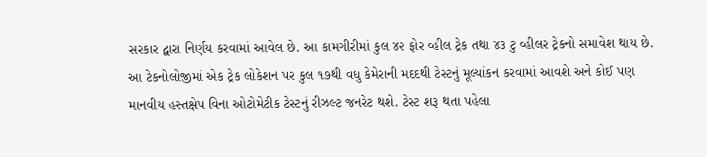સરકાર દ્વારા નિર્ણય કરવામાં આવેલ છે. આ કામગીરીમાં કુલ ૪૨ ફોર વ્હીલ ટ્રેક તથા ૪૩ ટુ વ્હીલર ટ્રેકનો સમાવેશ થાય છે.
આ ટેકનોલોજીમાં એક ટ્રેક લોકેશન પર કુલ ૧૭થી વધુ કેમેરાની મદદથી ટેસ્ટનું મૂલ્યાંકન કરવામાં આવશે અને કોઈ પણ માનવીય હસ્તક્ષેપ વિના ઓટોમેટીક ટેસ્ટનું રીઝલ્ટ જનરેટ થશે. ટેસ્ટ શરૂ થતા પહેલા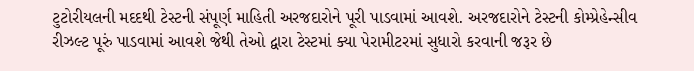ટુટોરીયલની મદદથી ટેસ્ટની સંપૂર્ણ માહિતી અરજદારોને પૂરી પાડવામાં આવશે. અરજદારોને ટેસ્ટની કોમ્પ્રેહેન્સીવ રીઝલ્ટ પૂરું પાડવામાં આવશે જેથી તેઓ દ્વારા ટેસ્ટમાં ક્યા પેરામીટરમાં સુધારો કરવાની જરૂર છે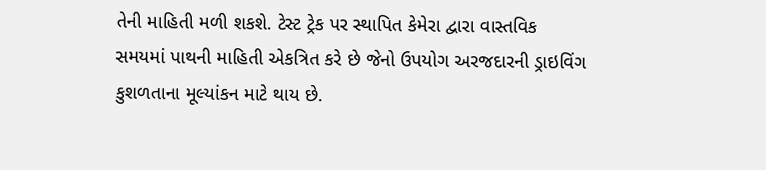તેની માહિતી મળી શકશે. ટેસ્ટ ટ્રેક પર સ્થાપિત કેમેરા દ્વારા વાસ્તવિક સમયમાં પાથની માહિતી એકત્રિત કરે છે જેનો ઉપયોગ અરજદારની ડ્રાઇવિંગ કુશળતાના મૂલ્યાંકન માટે થાય છે.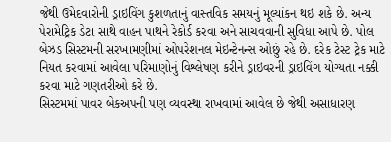જેથી ઉમેદવારોની ડ્રાઇવિંગ કુશળતાનું વાસ્તવિક સમયનું મૂલ્યાંકન થઇ શકે છે. અન્ય પેરામેટ્રિક ડેટા સાથે વાહન પાથને રેકોર્ડ કરવા અને સાચવવાની સુવિધા આપે છે. પોલ બેઝડ સિસ્ટમની સરખામણીમાં ઓપરેશનલ મેઇન્ટેનન્સ ઓછું રહે છે. દરેક ટેસ્ટ ટ્રેક માટે નિયત કરવામાં આવેલા પરિમાણોનું વિશ્લેષણ કરીને ડ્રાઇવરની ડ્રાઇવિંગ યોગ્યતા નક્કી કરવા માટે ગણતરીઓ કરે છે.
સિસ્ટમમાં પાવર બેકઅપની પણ વ્યવસ્થા રાખવામાં આવેલ છે જેથી અસાધારણ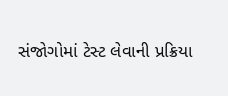સંજોગોમાં ટેસ્ટ લેવાની પ્રક્રિયા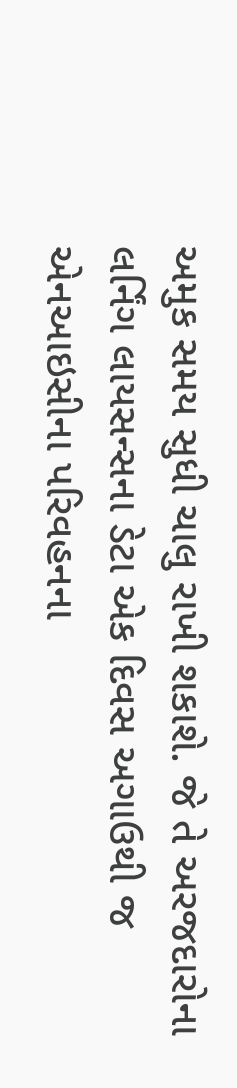અમુક સમય સુધી ચાલુ રાખી શકાશે. જે તે અરજદારોના લર્નિંગ લાયસન્સના ડેટા એક દિવસ અગાઉથી જ એનઆઇસીના પરિવહનના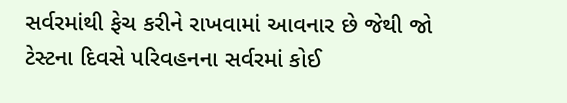સર્વરમાંથી ફેચ કરીને રાખવામાં આવનાર છે જેથી જો ટેસ્ટના દિવસે પરિવહનના સર્વરમાં કોઈ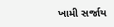ખામી સર્જાય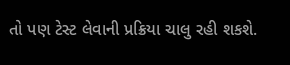તો પણ ટેસ્ટ લેવાની પ્રક્રિયા ચાલુ રહી શકશે.